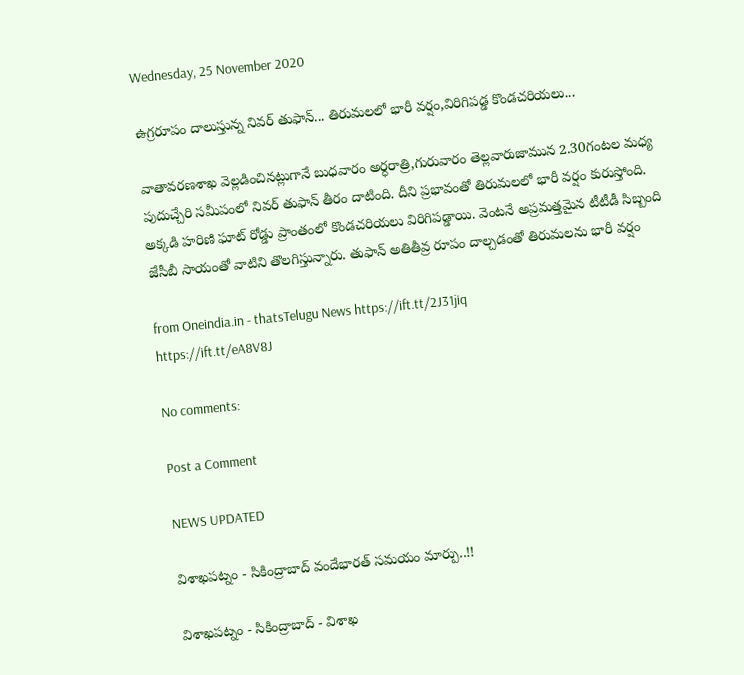Wednesday, 25 November 2020

ఉగ్రరూపం దాలుస్తున్న నివర్ తుఫాన్... తిరుమలలో భారీ వర్షం,విరిగిపడ్డ కొండచరియలు...

వాతావరణశాఖ వెల్లడించినట్లుగానే బుధవారం అర్ధరాత్రి,గురువారం తెల్లవారుజామున 2.30గంటల మధ్య పుదుచ్చేరి సమీపంలో నివర్ తుఫాన్ తీరం దాటింది. దీని ప్రభావంతో తిరుమలలో భారీ వర్షం కురుస్తోంది. అక్కడి హరిణి ఘాట్ రోడ్డు ప్రాంతంలో కొండచరియలు విరిగిపడ్డాయి. వెంటనే అప్రమత్తమైన టీటీడీ సిబ్బంది జేసీబీ సాయంతో వాటిని తొలగిస్తున్నారు. తుఫాన్ అతితీవ్ర రూపం దాల్చడంతో తిరుమలను భారీ వర్షం

from Oneindia.in - thatsTelugu News https://ift.tt/2J31jiq
https://ift.tt/eA8V8J

No comments:

Post a Comment

NEWS UPDATED

విశాఖపట్నం - సికింద్రాబాద్ వందేభారత్ సమయం మార్పు..!!

విశాఖపట్నం - సికింద్రాబాద్ - విశాఖ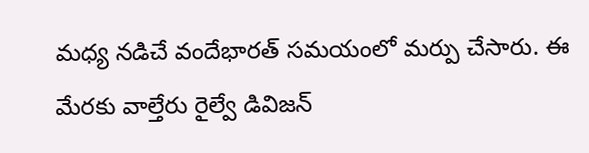మధ్య నడిచే వందేభారత్ సమయంలో మర్పు చేసారు. ఈ మేరకు వాల్తేరు రైల్వే డివిజన్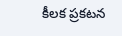కీలక ప్రకటన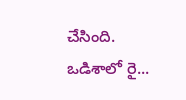చేసింది. ఒడిశాలో రై...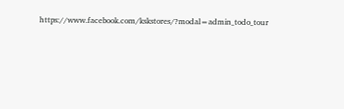https://www.facebook.com/kskstores/?modal=admin_todo_tour